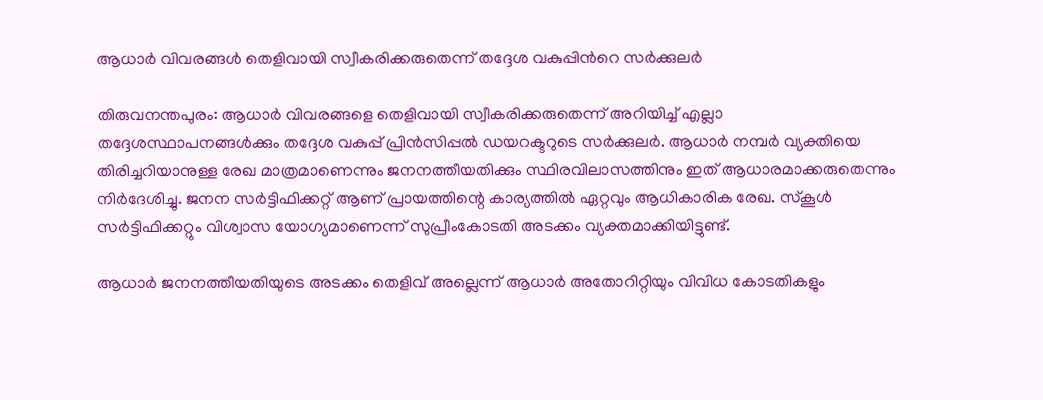ആധാർ വിവരങ്ങൾ തെളിവായി സ്വീകരിക്കരുതെന്ന് തദ്ദേശ വകുപ്പിന്‍റെ സർക്കുലർ

തിരുവനന്തപുരം: ആധാർ വിവരങ്ങളെ തെളിവായി സ്വീകരിക്കരുതെന്ന് അറിയിച്ച് എല്ലാ തദ്ദേശസ്ഥാപനങ്ങൾക്കും തദ്ദേശ വകുപ്പ് പ്രിൻസിപ്പൽ ഡയറക്ടറുടെ സർക്കുലർ. ആധാർ നമ്പർ വ്യക്തിയെ തിരിച്ചറിയാനുള്ള രേഖ മാത്രമാണെന്നും ജനനത്തീയതിക്കും സ്ഥിരവിലാസത്തിനും ഇത് ആധാരമാക്കരുതെന്നും നിർദേശിച്ചു. ജനന സർട്ടിഫിക്കറ്റ് ആണ് പ്രായത്തിന്റെ കാര്യത്തിൽ ഏറ്റവും ആധികാരിക രേഖ. സ്കൂൾ സർട്ടിഫിക്കറ്റും വിശ്വാസ യോഗ്യമാണെന്ന് സുപ്രീംകോടതി അടക്കം വ്യക്തമാക്കിയിട്ടുണ്ട്.

ആധാർ ജനനത്തീയതിയുടെ അടക്കം തെളിവ് അല്ലെന്ന് ആധാർ അതോറിറ്റിയും വിവിധ കോടതികളും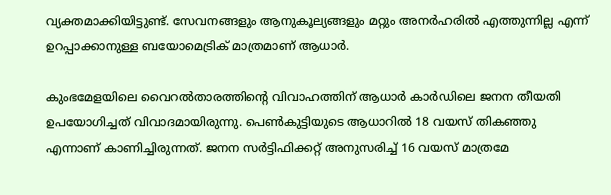വ്യക്തമാക്കിയിട്ടുണ്ട്. സേവനങ്ങളും ആനുകൂല്യങ്ങളും മറ്റും അനർഹരിൽ എത്തുന്നില്ല എന്ന് ഉറപ്പാക്കാനുള്ള ബയോമെട്രിക് മാത്രമാണ് ആധാർ.

കുംഭമേളയിലെ വൈറൽതാരത്തിന്റെ വിവാഹത്തിന് ആധാർ കാർഡിലെ ജനന തീയതി ഉപയോഗിച്ചത് വിവാദമായിരുന്നു. പെൺകുട്ടിയുടെ ആധാറിൽ 18 വയസ് തികഞ്ഞു എന്നാണ് കാണിച്ചിരുന്നത്. ജനന സർട്ടിഫിക്കറ്റ് അനുസരിച്ച് 16 വയസ് മാത്രമേ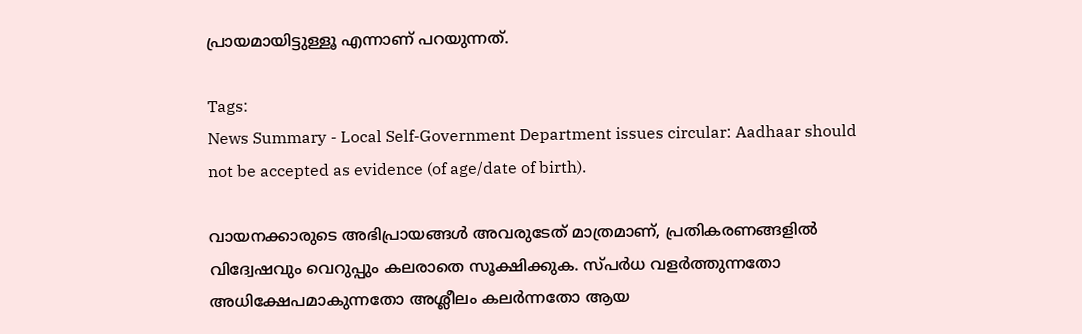പ്രായമായിട്ടുള്ളൂ എന്നാണ് പറയുന്നത്.

Tags:
News Summary - Local Self-Government Department issues circular: Aadhaar should not be accepted as evidence (of age/date of birth).

വായനക്കാരുടെ അഭിപ്രായങ്ങള്‍ അവരുടേത് മാത്രമാണ്, പ്രതികരണങ്ങളിൽ വിദ്വേഷവും വെറുപ്പും കലരാതെ സൂക്ഷിക്കുക. സ്പർധ വളർത്തുന്നതോ അധിക്ഷേപമാകുന്നതോ അശ്ലീലം കലർന്നതോ ആയ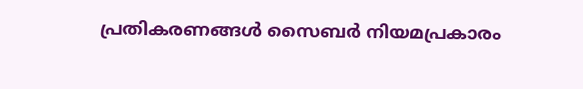പ്രതികരണങ്ങൾ സൈബർ നിയമപ്രകാരം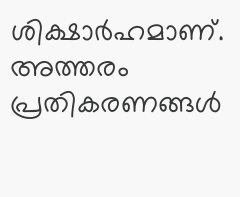ശിക്ഷാർഹമാണ്. അത്തരം പ്രതികരണങ്ങൾ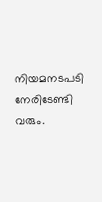നിയമനടപടി നേരിടേണ്ടി വരും.